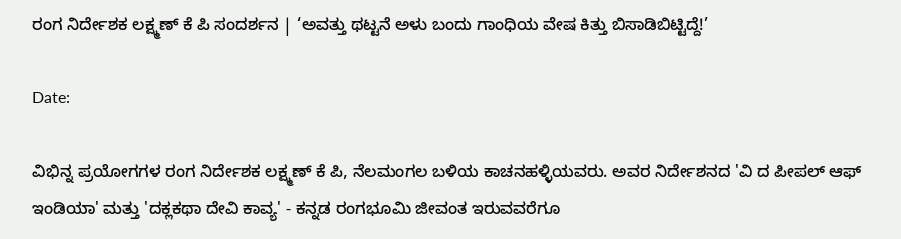ರಂಗ ನಿರ್ದೇಶಕ ಲಕ್ಷ್ಮಣ್ ಕೆ ಪಿ ಸಂದರ್ಶನ | ‘ಅವತ್ತು ಥಟ್ಟನೆ ಅಳು ಬಂದು ಗಾಂಧಿಯ ವೇಷ ಕಿತ್ತು ಬಿಸಾಡಿಬಿಟ್ಟಿದ್ದೆ!’

Date:

ವಿಭಿನ್ನ ಪ್ರಯೋಗಗಳ ರಂಗ ನಿರ್ದೇಶಕ ಲಕ್ಷ್ಮಣ್ ಕೆ ಪಿ, ನೆಲಮಂಗಲ ಬಳಿಯ ಕಾಚನಹಳ್ಳಿಯವರು. ಅವರ ನಿರ್ದೇಶನದ 'ವಿ ದ ಪೀಪಲ್ ಆಫ್ ಇಂಡಿಯಾ' ಮತ್ತು 'ದಕ್ಲಕಥಾ ದೇವಿ ಕಾವ್ಯ' - ಕನ್ನಡ ರಂಗಭೂಮಿ ಜೀವಂತ ಇರುವವರೆಗೂ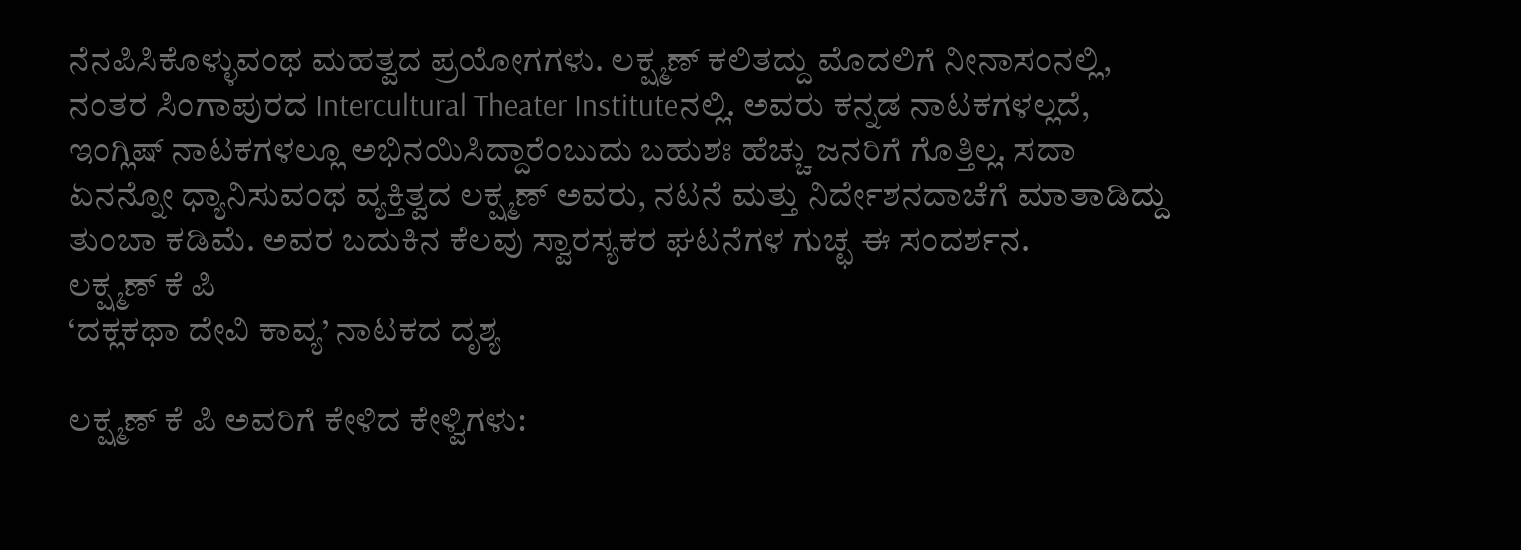ನೆನಪಿಸಿಕೊಳ್ಳುವಂಥ ಮಹತ್ವದ ಪ್ರಯೋಗಗಳು. ಲಕ್ಷ್ಮಣ್ ಕಲಿತದ್ದು ಮೊದಲಿಗೆ ನೀನಾಸಂನಲ್ಲಿ, ನಂತರ ಸಿಂಗಾಪುರದ Intercultural Theater Instituteನಲ್ಲಿ. ಅವರು ಕನ್ನಡ ನಾಟಕಗಳಲ್ಲದೆ, ಇಂಗ್ಲಿಷ್ ನಾಟಕಗಳಲ್ಲೂ ಅಭಿನಯಿಸಿದ್ದಾರೆಂಬುದು ಬಹುಶಃ ಹೆಚ್ಚು ಜನರಿಗೆ ಗೊತ್ತಿಲ್ಲ. ಸದಾ ಏನನ್ನೋ ಧ್ಯಾನಿಸುವಂಥ ವ್ಯಕ್ತಿತ್ವದ ಲಕ್ಷ್ಮಣ್ ಅವರು, ನಟನೆ ಮತ್ತು ನಿರ್ದೇಶನದಾಚೆಗೆ ಮಾತಾಡಿದ್ದು ತುಂಬಾ ಕಡಿಮೆ. ಅವರ ಬದುಕಿನ ಕೆಲವು ಸ್ವಾರಸ್ಯಕರ ಘಟನೆಗಳ ಗುಚ್ಛ ಈ ಸಂದರ್ಶನ.
ಲಕ್ಷ್ಮಣ್ ಕೆ ಪಿ
‘ದಕ್ಲಕಥಾ ದೇವಿ ಕಾವ್ಯ’ ನಾಟಕದ ದೃಶ್ಯ

ಲಕ್ಷ್ಮಣ್ ಕೆ ಪಿ ಅವರಿಗೆ ಕೇಳಿದ ಕೇಳ್ವಿಗಳು: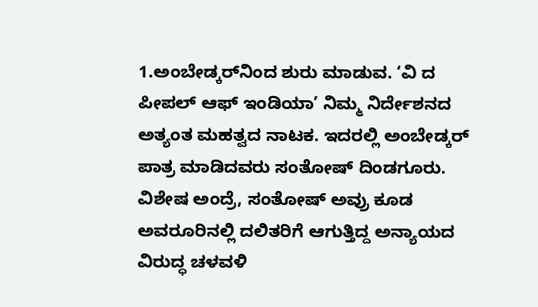1.ಅಂಬೇಡ್ಕರ್‌ನಿಂದ ಶುರು ಮಾಡುವ. ‘ವಿ ದ ಪೀಪಲ್ ಆಫ್ ಇಂಡಿಯಾ’ ನಿಮ್ಮ ನಿರ್ದೇಶನದ ಅತ್ಯಂತ ಮಹತ್ವದ ನಾಟಕ. ಇದರಲ್ಲಿ ಅಂಬೇಡ್ಕರ್ ಪಾತ್ರ ಮಾಡಿದವರು ಸಂತೋಷ್ ದಿಂಡಗೂರು. ವಿಶೇಷ ಅಂದ್ರೆ, ಸಂತೋಷ್ ಅವ್ರು ಕೂಡ ಅವರೂರಿನಲ್ಲಿ ದಲಿತರಿಗೆ ಆಗುತ್ತಿದ್ದ ಅನ್ಯಾಯದ ವಿರುದ್ಧ ಚಳವಳಿ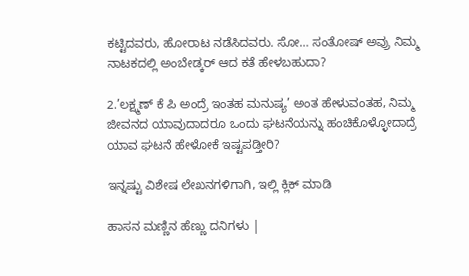ಕಟ್ಟಿದವರು, ಹೋರಾಟ ನಡೆಸಿದವರು. ಸೋ… ಸಂತೋಷ್ ಅವ್ರು ನಿಮ್ಮ ನಾಟಕದಲ್ಲಿ ಅಂಬೇಡ್ಕರ್ ಆದ ಕತೆ ಹೇಳಬಹುದಾ?

2.’ಲಕ್ಷ್ಮಣ್ ಕೆ ಪಿ ಅಂದ್ರೆ ಇಂತಹ ಮನುಷ್ಯ’ ಅಂತ ಹೇಳುವಂತಹ, ನಿಮ್ಮ ಜೀವನದ ಯಾವುದಾದರೂ ಒಂದು ಘಟನೆಯನ್ನು ಹಂಚಿಕೊಳ್ಳೋದಾದ್ರೆ ಯಾವ ಘಟನೆ ಹೇಳೋಕೆ ಇಷ್ಟಪಡ್ತೀರಿ?

ಇನ್ನಷ್ಟು ವಿಶೇಷ ಲೇಖನಗಳಿಗಾಗಿ, ಇಲ್ಲಿ ಕ್ಲಿಕ್ ಮಾಡಿ

ಹಾಸನ ಮಣ್ಣಿನ ಹೆಣ್ಣು ದನಿಗಳು |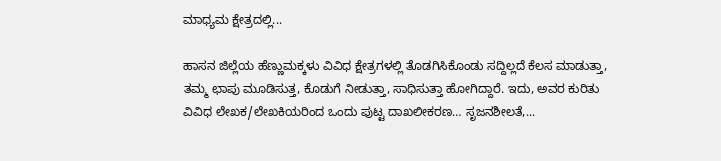ಮಾಧ್ಯಮ ಕ್ಷೇತ್ರದಲ್ಲಿ...

ಹಾಸನ ಜಿಲ್ಲೆಯ ಹೆಣ್ಣುಮಕ್ಕಳು ವಿವಿಧ ಕ್ಷೇತ್ರಗಳಲ್ಲಿ ತೊಡಗಿಸಿಕೊಂಡು ಸದ್ದಿಲ್ಲದೆ ಕೆಲಸ ಮಾಡುತ್ತಾ, ತಮ್ಮ ಛಾಪು ಮೂಡಿಸುತ್ತ, ಕೊಡುಗೆ ನೀಡುತ್ತಾ, ಸಾಧಿಸುತ್ತಾ ಹೋಗಿದ್ದಾರೆ. ಇದು, ಅವರ ಕುರಿತು ವಿವಿಧ ಲೇಖಕ/ಲೇಖಕಿಯರಿಂದ ಒಂದು ಪುಟ್ಟ ದಾಖಲೀಕರಣ… ಸೃಜನಶೀಲತೆ,...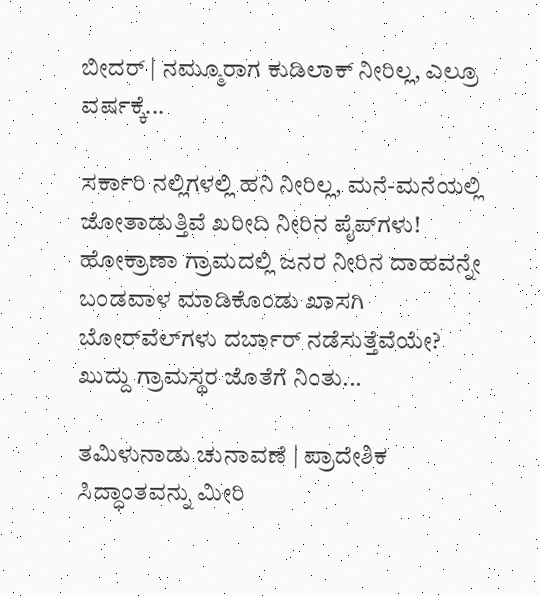ಬೀದರ್ | ನಮ್ಮೂರಾಗ ಕುಡಿಲಾಕ್ ನೀರಿಲ್ಲ, ಎಲ್ರೂ ವರ್ಷಕ್ಕೆ...

ಸರ್ಕಾರಿ ನಲ್ಲಿಗಳಲ್ಲಿ ಹನಿ ನೀರಿಲ್ಲ, ಮನೆ-ಮನೆಯಲ್ಲಿ ಜೋತಾಡುತ್ತಿವೆ ಖರೀದಿ ನೀರಿನ ಪೈಪ್‌ಗಳು! ಹೋಕ್ರಾಣಾ ಗ್ರಾಮದಲ್ಲಿ ಜನರ ನೀರಿನ ದಾಹವನ್ನೇ ಬಂಡವಾಳ ಮಾಡಿಕೊಂಡು ಖಾಸಗಿ ಬೋರ್‌ವೆಲ್‌ಗಳು ದರ್ಬಾರ್‌ ನಡೆಸುತ್ತೆವೆಯೇ? ಖುದ್ದು ಗ್ರಾಮಸ್ಥರ ಜೊತೆಗೆ ನಿಂತು...

ತಮಿಳುನಾಡು ಚುನಾವಣೆ | ಪ್ರಾದೇಶಿಕ ಸಿದ್ಧಾಂತವನ್ನು ಮೀರಿ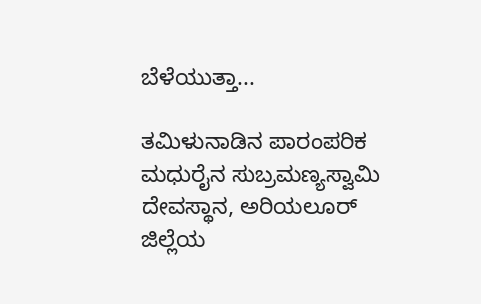ಬೆಳೆಯುತ್ತಾ...

ತಮಿಳುನಾಡಿನ ಪಾರಂಪರಿಕ ಮಧುರೈನ ಸುಬ್ರಮಣ್ಯಸ್ವಾಮಿ ದೇವಸ್ಥಾನ, ಅರಿಯಲೂರ್ ಜಿಲ್ಲೆಯ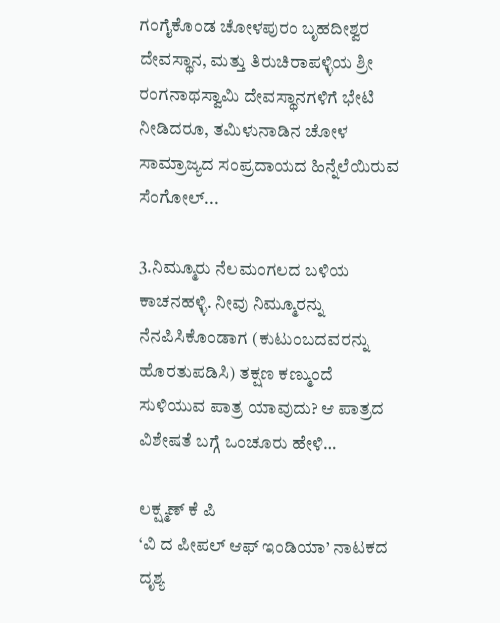ಗಂಗೈಕೊಂಡ ಚೋಳಪುರಂ ಬೃಹದೀಶ್ವರ ದೇವಸ್ಥಾನ, ಮತ್ತು ತಿರುಚಿರಾಪಳ್ಳಿಯ ಶ್ರೀ ರಂಗನಾಥಸ್ವಾಮಿ ದೇವಸ್ಥಾನಗಳಿಗೆ ಭೇಟಿ ನೀಡಿದರೂ, ತಮಿಳುನಾಡಿನ ಚೋಳ ಸಾಮ್ರಾಜ್ಯದ ಸಂಪ್ರದಾಯದ ಹಿನ್ನೆಲೆಯಿರುವ ಸೆಂಗೋಲ್...

3.ನಿಮ್ಮೂರು ನೆಲಮಂಗಲದ ಬಳಿಯ ಕಾಚನಹಳ್ಳಿ. ನೀವು ನಿಮ್ಮೂರನ್ನು ನೆನಪಿಸಿಕೊಂಡಾಗ (ಕುಟುಂಬದವರನ್ನು ಹೊರತುಪಡಿಸಿ) ತಕ್ಷಣ ಕಣ್ಮುಂದೆ ಸುಳಿಯುವ ಪಾತ್ರ ಯಾವುದು? ಆ ಪಾತ್ರದ ವಿಶೇಷತೆ ಬಗ್ಗೆ ಒಂಚೂರು ಹೇಳಿ…

ಲಕ್ಷ್ಮಣ್ ಕೆ ಪಿ
‘ವಿ ದ ಪೀಪಲ್ ಆಫ್ ಇಂಡಿಯಾ’ ನಾಟಕದ ದೃಶ್ಯ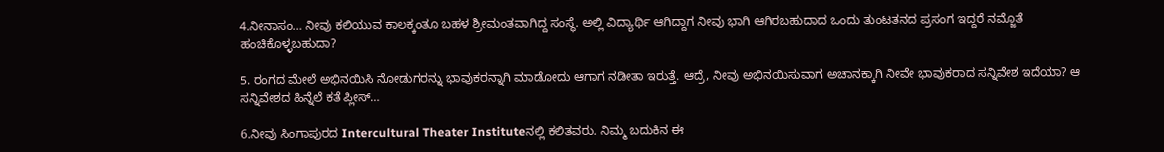4.ನೀನಾಸಂ… ನೀವು ಕಲಿಯುವ ಕಾಲಕ್ಕಂತೂ ಬಹಳ ಶ್ರೀಮಂತವಾಗಿದ್ದ ಸಂಸ್ಥೆ. ಅಲ್ಲಿ ವಿದ್ಯಾರ್ಥಿ ಆಗಿದ್ದಾಗ ನೀವು ಭಾಗಿ ಆಗಿರಬಹುದಾದ ಒಂದು ತುಂಟತನದ ಪ್ರಸಂಗ ಇದ್ದರೆ ನಮ್ಜೊತೆ ಹಂಚಿಕೊಳ್ಳಬಹುದಾ?

5. ರಂಗದ ಮೇಲೆ ಅಭಿನಯಿಸಿ ನೋಡುಗರನ್ನು ಭಾವುಕರನ್ನಾಗಿ ಮಾಡೋದು ಆಗಾಗ ನಡೀತಾ ಇರುತ್ತೆ. ಆದ್ರೆ, ನೀವು ಅಭಿನಯಿಸುವಾಗ ಅಚಾನಕ್ಕಾಗಿ ನೀವೇ ಭಾವುಕರಾದ ಸನ್ನಿವೇಶ ಇದೆಯಾ? ಆ ಸನ್ನಿವೇಶದ ಹಿನ್ನೆಲೆ ಕತೆ ಪ್ಲೀಸ್…

6.ನೀವು ಸಿಂಗಾಪುರದ Intercultural Theater Instituteನಲ್ಲಿ ಕಲಿತವರು. ನಿಮ್ಮ ಬದುಕಿನ ಈ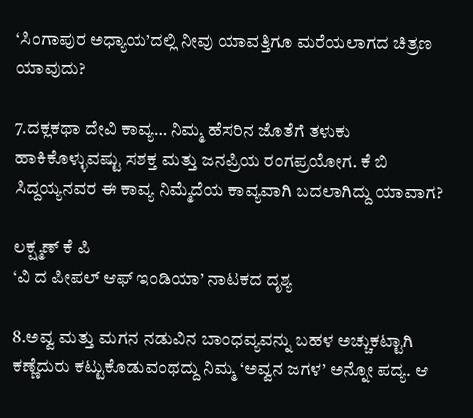‘ಸಿಂಗಾಪುರ ಅಧ್ಯಾಯ’ದಲ್ಲಿ ನೀವು ಯಾವತ್ತಿಗೂ ಮರೆಯಲಾಗದ ಚಿತ್ರಣ ಯಾವುದು?

7.ದಕ್ಲಕಥಾ ದೇವಿ ಕಾವ್ಯ… ನಿಮ್ಮ ಹೆಸರಿನ ಜೊತೆಗೆ ತಳುಕು ಹಾಕಿಕೊಳ್ಳುವಷ್ಟು ಸಶಕ್ತ ಮತ್ತು ಜನಪ್ರಿಯ ರಂಗಪ್ರಯೋಗ. ಕೆ ಬಿ ಸಿದ್ದಯ್ಯನವರ ಈ ಕಾವ್ಯ ನಿಮ್ಮೆದೆಯ ಕಾವ್ಯವಾಗಿ ಬದಲಾಗಿದ್ದು ಯಾವಾಗ?

ಲಕ್ಷ್ಮಣ್ ಕೆ ಪಿ
‘ವಿ ದ ಪೀಪಲ್ ಆಫ್ ಇಂಡಿಯಾ’ ನಾಟಕದ ದೃಶ್ಯ

8.ಅವ್ವ ಮತ್ತು ಮಗನ ನಡುವಿನ ಬಾಂಧವ್ಯವನ್ನು ಬಹಳ ಅಚ್ಚುಕಟ್ಟಾಗಿ ಕಣ್ಣೆದುರು ಕಟ್ಟುಕೊಡುವಂಥದ್ದು ನಿಮ್ಮ ‘ಅವ್ವನ ಜಗಳ’ ಅನ್ನೋ ಪದ್ಯ. ಆ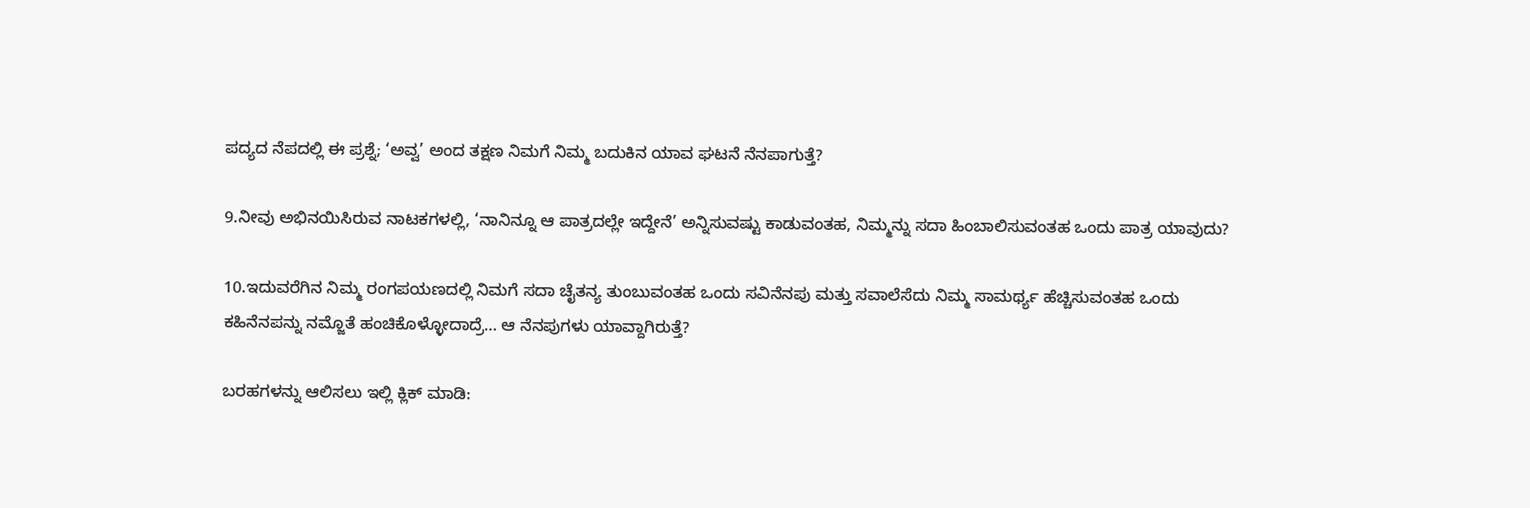ಪದ್ಯದ ನೆಪದಲ್ಲಿ ಈ ಪ್ರಶ್ನೆ; ‘ಅವ್ವ’ ಅಂದ ತಕ್ಷಣ ನಿಮಗೆ ನಿಮ್ಮ ಬದುಕಿನ ಯಾವ ಘಟನೆ ನೆನಪಾಗುತ್ತೆ?

9.ನೀವು ಅಭಿನಯಿಸಿರುವ ನಾಟಕಗಳಲ್ಲಿ, ‘ನಾನಿನ್ನೂ ಆ ಪಾತ್ರದಲ್ಲೇ ಇದ್ದೇನೆ’ ಅನ್ನಿಸುವಷ್ಟು ಕಾಡುವಂತಹ, ನಿಮ್ಮನ್ನು ಸದಾ ಹಿಂಬಾಲಿಸುವಂತಹ ಒಂದು ಪಾತ್ರ ಯಾವುದು?

10.ಇದುವರೆಗಿನ ನಿಮ್ಮ ರಂಗಪಯಣದಲ್ಲಿ ನಿಮಗೆ ಸದಾ ಚೈತನ್ಯ ತುಂಬುವಂತಹ ಒಂದು ಸವಿನೆನಪು ಮತ್ತು ಸವಾಲೆಸೆದು ನಿಮ್ಮ ಸಾಮರ್ಥ್ಯ ಹೆಚ್ಚಿಸುವಂತಹ ಒಂದು ಕಹಿನೆನಪನ್ನು ನಮ್ಜೊತೆ ಹಂಚಿಕೊಳ್ಳೋದಾದ್ರೆ… ಆ ನೆನಪುಗಳು ಯಾವ್ದಾಗಿರುತ್ತೆ?

ಬರಹಗಳನ್ನು ಆಲಿಸಲು ಇಲ್ಲಿ ಕ್ಲಿಕ್ ಮಾಡಿ: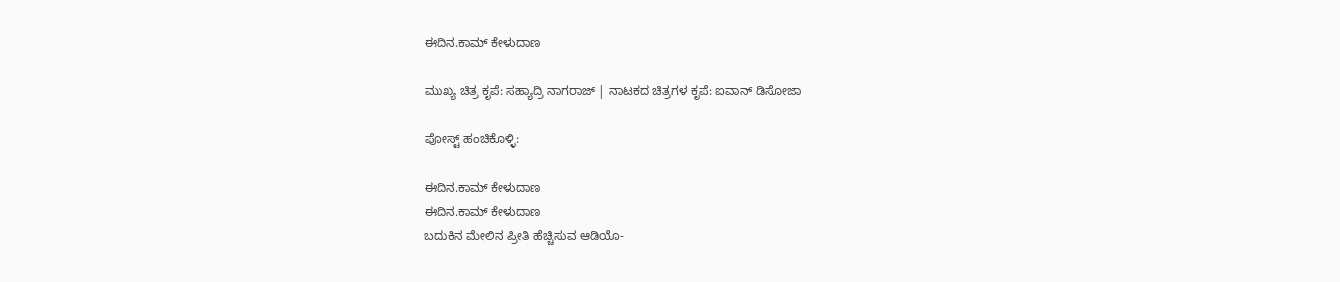ಈದಿನ.ಕಾಮ್ ಕೇಳುದಾಣ

ಮುಖ್ಯ ಚಿತ್ರ ಕೃಪೆ: ಸಹ್ಯಾದ್ರಿ ನಾಗರಾಜ್ | ನಾಟಕದ ಚಿತ್ರಗಳ ಕೃಪೆ: ಐವಾನ್ ಡಿಸೋಜಾ

ಪೋಸ್ಟ್ ಹಂಚಿಕೊಳ್ಳಿ:

ಈದಿನ.ಕಾಮ್ ಕೇಳುದಾಣ
ಈದಿನ.ಕಾಮ್ ಕೇಳುದಾಣ
ಬದುಕಿನ ಮೇಲಿನ ಪ್ರೀತಿ ಹೆಚ್ಚಿಸುವ ಆಡಿಯೊ-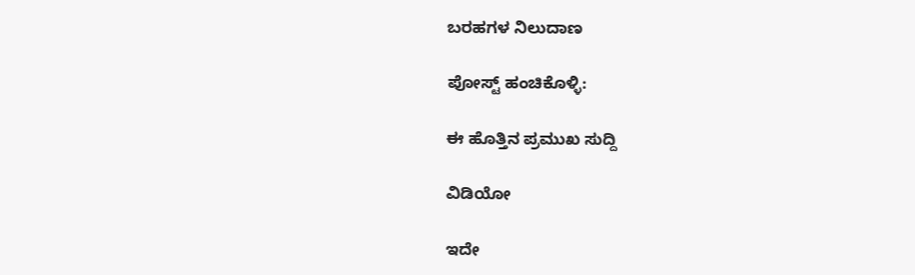ಬರಹಗಳ ನಿಲುದಾಣ

ಪೋಸ್ಟ್ ಹಂಚಿಕೊಳ್ಳಿ:

ಈ ಹೊತ್ತಿನ ಪ್ರಮುಖ ಸುದ್ದಿ

ವಿಡಿಯೋ

ಇದೇ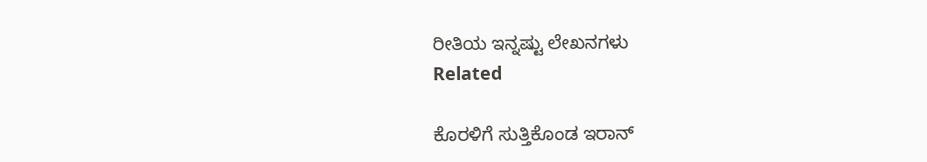ರೀತಿಯ ಇನ್ನಷ್ಟು ಲೇಖನಗಳು
Related

ಕೊರಳಿಗೆ ಸುತ್ತಿಕೊಂಡ ಇರಾನ್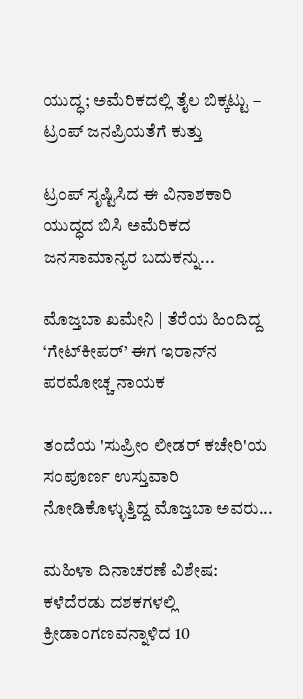ಯುದ್ಧ; ಅಮೆರಿಕದಲ್ಲಿ ತೈಲ ಬಿಕ್ಕಟ್ಟು – ಟ್ರಂಪ್ ಜನಪ್ರಿಯತೆಗೆ ಕುತ್ತು

ಟ್ರಂಪ್ ಸೃಷ್ಟಿಸಿದ ಈ ವಿನಾಶಕಾರಿ ಯುದ್ಧದ ಬಿಸಿ ಅಮೆರಿಕದ ಜನಸಾಮಾನ್ಯರ ಬದುಕನ್ನು...

ಮೊಜ್ತಬಾ ಖಮೇನಿ | ತೆರೆಯ ಹಿಂದಿದ್ದ ‘ಗೇಟ್‌ಕೀಪರ್’ ಈಗ ಇರಾನ್‌ನ ಪರಮೋಚ್ಚ ನಾಯಕ

ತಂದೆಯ 'ಸುಪ್ರೀಂ ಲೀಡರ್ ಕಚೇರಿ'ಯ ಸಂಪೂರ್ಣ ಉಸ್ತುವಾರಿ ನೋಡಿಕೊಳ್ಳುತ್ತಿದ್ದ ಮೊಜ್ತಬಾ ಅವರು...

ಮಹಿಳಾ ದಿನಾಚರಣೆ ವಿಶೇಷ: ಕಳೆದೆರಡು ದಶಕಗಳಲ್ಲಿ ಕ್ರೀಡಾಂಗಣವನ್ನಾಳಿದ 10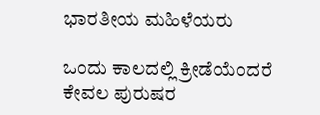ಭಾರತೀಯ ಮಹಿಳೆಯರು

ಒಂದು ಕಾಲದಲ್ಲಿ ಕ್ರೀಡೆಯೆಂದರೆ ಕೇವಲ ಪುರುಷರ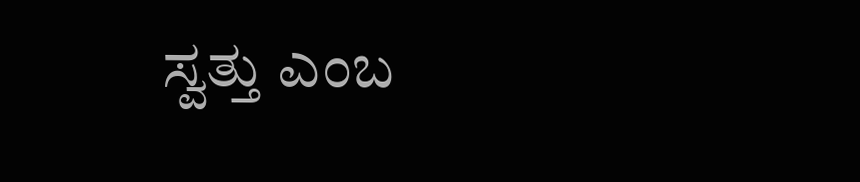ಸ್ವತ್ತು ಎಂಬ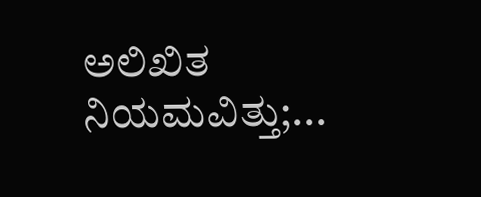ಅಲಿಖಿತ ನಿಯಮವಿತ್ತು;...